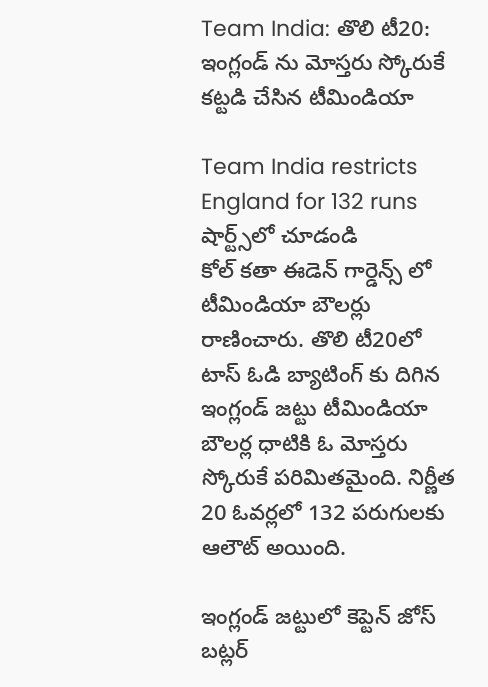Team India: తొలి టీ20: ఇంగ్లండ్ ను మోస్తరు స్కోరుకే కట్టడి చేసిన టీమిండియా

Team India restricts England for 132 runs
షార్ట్స్‌లో చూడండి
కోల్ కతా ఈడెన్ గార్డెన్స్ లో టీమిండియా బౌలర్లు రాణించారు. తొలి టీ20లో టాస్ ఓడి బ్యాటింగ్ కు దిగిన ఇంగ్లండ్ జట్టు టీమిండియా బౌలర్ల ధాటికి ఓ మోస్తరు స్కోరుకే పరిమితమైంది. నిర్ణీత 20 ఓవర్లలో 132 పరుగులకు ఆలౌట్ అయింది.

ఇంగ్లండ్ జట్టులో కెప్టెన్ జోస్ బట్లర్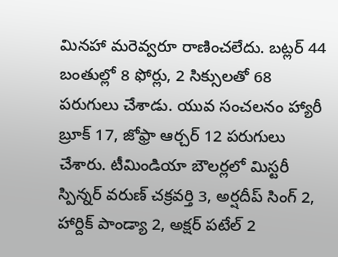మినహా మరెవ్వరూ రాణించలేదు. బట్లర్ 44 బంతుల్లో 8 ఫోర్లు, 2 సిక్సులతో 68 పరుగులు చేశాడు. యువ సంచలనం హ్యారీ బ్రూక్ 17, జోఫ్రా ఆర్చర్ 12 పరుగులు చేశారు. టీమిండియా బౌలర్లలో మిస్టరీ స్పిన్నర్ వరుణ్ చక్రవర్తి 3, అర్షదీప్ సింగ్ 2, హార్దిక్ పాండ్యా 2, అక్షర్ పటేల్ 2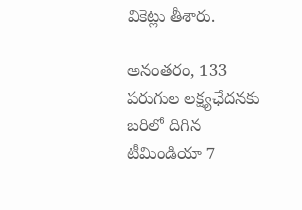వికెట్లు తీశారు.

అనంతరం, 133 పరుగుల లక్ష్యఛేదనకు బరిలో దిగిన టీమిండియా 7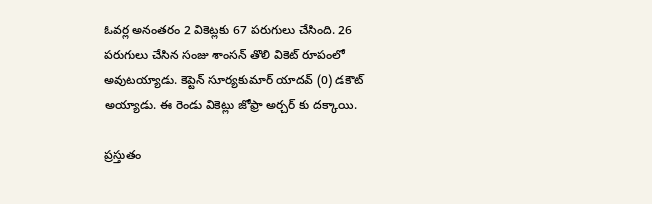ఓవర్ల అనంతరం 2 వికెట్లకు 67 పరుగులు చేసింది. 26 పరుగులు చేసిన సంజు శాంసన్ తొలి వికెట్ రూపంలో అవుటయ్యాడు. కెప్టెన్ సూర్యకుమార్ యాదవ్ (0) డకౌట్ అయ్యాడు. ఈ రెండు వికెట్లు జోఫ్రా అర్చర్ కు దక్కాయి.

ప్రస్తుతం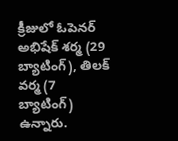క్రీజులో ఓపెనర్ అభిషేక్ శర్మ (29 బ్యాటింగ్), తిలక్ వర్మ (7 బ్యాటింగ్) ఉన్నారు.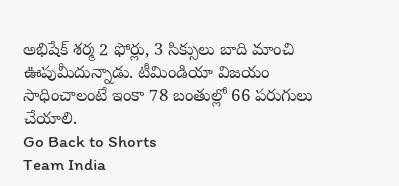అభిషేక్ శర్మ 2 ఫోర్లు, 3 సిక్సులు బాది మాంచి ఊపుమీదున్నాడు. టీమిండియా విజయం సాధించాలంటే ఇంకా 78 బంతుల్లో 66 పరుగులు చేయాలి.
Go Back to Shorts
Team India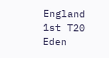England
1st T20
Eden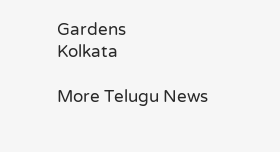Gardens
Kolkata

More Telugu News